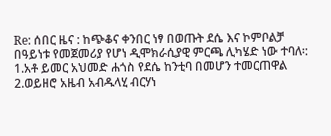Re: ሰበር ዜና : ከጭቆና ቀንበር ነፃ በወጡት ደሴ እና ኮምቦልቻ በዓይነቱ የመጀመሪያ የሆነ ዲሞክራሲያዊ ምርጫ ሊካሄድ ነው ተባለ፡:
1.አቶ ይመር አህመድ ሐጎስ የደሴ ከንቲባ በመሆን ተመርጠዋል
2.ወይዘሮ አዜብ አብዱላሂ ብርሃነ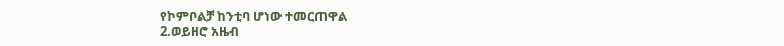የኮምቦልቻ ከንቲባ ሆነው ተመርጠዋል
2.ወይዘሮ አዜብ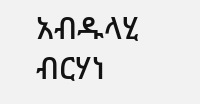አብዱላሂ ብርሃነ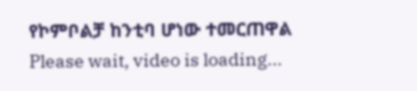የኮምቦልቻ ከንቲባ ሆነው ተመርጠዋል
Please wait, video is loading...